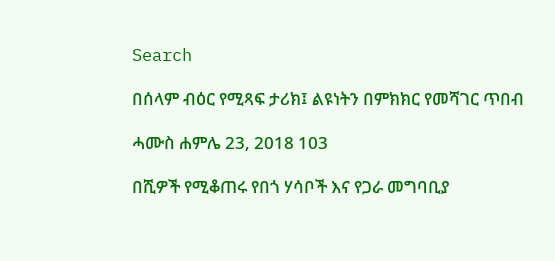Search

በሰላም ብዕር የሚጻፍ ታሪክ፤ ልዩነትን በምክክር የመሻገር ጥበብ

ሓሙስ ሐምሌ 23, 2018 103

በሺዎች የሚቆጠሩ የበጎ ሃሳቦች እና የጋራ መግባቢያ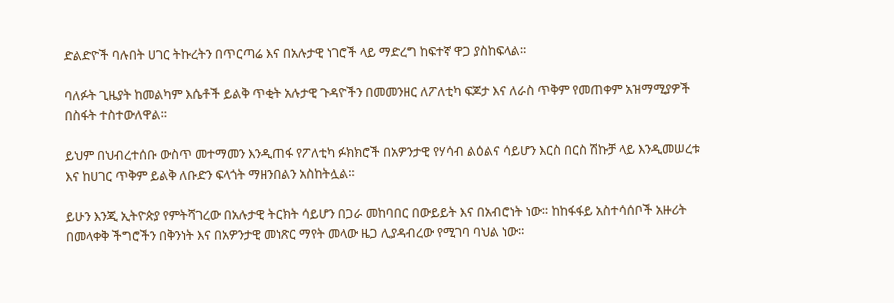ድልድዮች ባሉበት ሀገር ትኩረትን በጥርጣሬ እና በአሉታዊ ነገሮች ላይ ማድረግ ከፍተኛ ዋጋ ያስከፍላል።

ባለፉት ጊዜያት ከመልካም እሴቶች ይልቅ ጥቂት አሉታዊ ጉዳዮችን በመመንዘር ለፖለቲካ ፍጆታ እና ለራስ ጥቅም የመጠቀም አዝማሚያዎች በስፋት ተስተውለዋል።

ይህም በህብረተሰቡ ውስጥ መተማመን እንዲጠፋ የፖለቲካ ፉክክሮች በአዎንታዊ የሃሳብ ልዕልና ሳይሆን እርስ በርስ ሽኩቻ ላይ እንዲመሠረቱ እና ከሀገር ጥቅም ይልቅ ለቡድን ፍላጎት ማዘንበልን አስከትሏል።

ይሁን እንጂ ኢትዮጵያ የምትሻገረው በአሉታዊ ትርክት ሳይሆን በጋራ መከባበር በውይይት እና በአብሮነት ነው። ከከፋፋይ አስተሳሰቦች አዙሪት በመላቀቅ ችግሮችን በቅንነት እና በአዎንታዊ መነጽር ማየት መላው ዜጋ ሊያዳብረው የሚገባ ባህል ነው።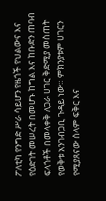ፖለቲካ የንግድ ሥራ ሳይሆን የዜጎች የህልውና እና የዕድገት መሠረት በመሆኑ ከግል እና ከቡድን ጠባብ ፍላጎቶች በመላቀቅ ለጋራ ሀገር ቅድሚያ መስጠት የወቅቱ አንገብጋቢ ጉዳይ ነው። ምክንያቱም ሀገርን የሚያጸናው ሰላም ፍቅር እና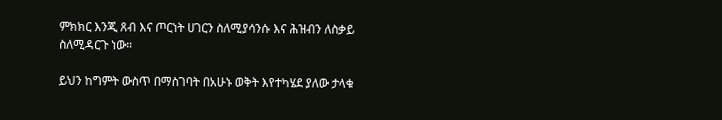ምክክር እንጂ ጸብ እና ጦርነት ሀገርን ስለሚያሳንሱ እና ሕዝብን ለስቃይ ስለሚዳርጉ ነው።

ይህን ከግምት ውስጥ በማስገባት በአሁኑ ወቅት እየተካሄደ ያለው ታላቁ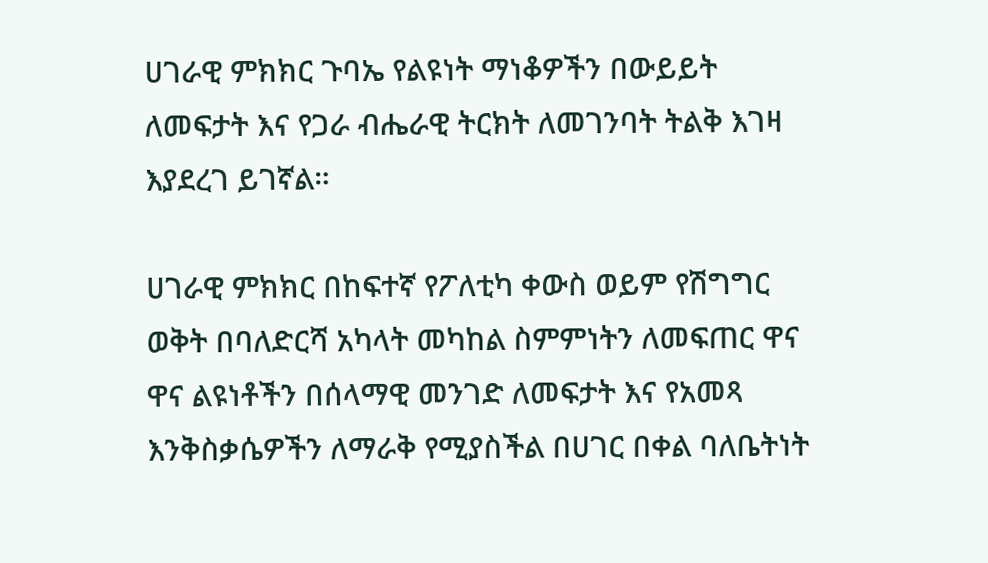ሀገራዊ ምክክር ጉባኤ የልዩነት ማነቆዎችን በውይይት ለመፍታት እና የጋራ ብሔራዊ ትርክት ለመገንባት ትልቅ እገዛ እያደረገ ይገኛል።

ሀገራዊ ምክክር በከፍተኛ የፖለቲካ ቀውስ ወይም የሽግግር ወቅት በባለድርሻ አካላት መካከል ስምምነትን ለመፍጠር ዋና ዋና ልዩነቶችን በሰላማዊ መንገድ ለመፍታት እና የአመጻ እንቅስቃሴዎችን ለማራቅ የሚያስችል በሀገር በቀል ባለቤትነት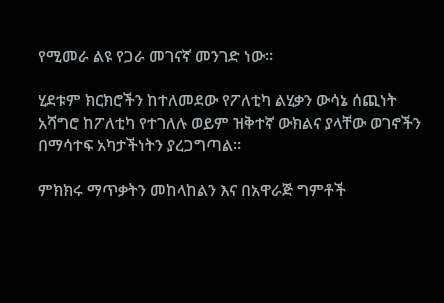የሚመራ ልዩ የጋራ መገናኛ መንገድ ነው።

ሂደቱም ክርክሮችን ከተለመደው የፖለቲካ ልሂቃን ውሳኔ ሰጪነት አሻግሮ ከፖለቲካ የተገለሉ ወይም ዝቅተኛ ውክልና ያላቸው ወገኖችን በማሳተፍ አካታችነትን ያረጋግጣል።

ምክክሩ ማጥቃትን መከላከልን እና በአዋራጅ ግምቶች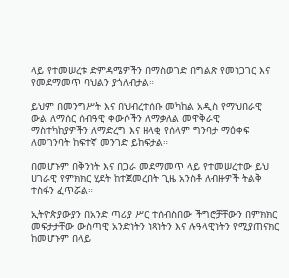ላይ የተመሠረቱ ድምዳሜዎችን በማስወገድ በግልጽ የመነጋገር እና የመደማመጥ ባህልን ያጎለብታል።

ይህም በመንግሥት እና በህብረተሰቡ መካከል አዲስ የማህበራዊ ውል ለማሰር ሰብዓዊ ቀውሶችን ለማቃለል መዋቅራዊ ማስተካከያዎችን ለማድረግ እና ዘላቂ የሰላም ግንባታ ማዕቀፍ ለመገንባት ከፍተኛ መንገድ ይከፍታል።

በመሆኑም በቅንነት እና በጋራ መደማመጥ ላይ የተመሠረተው ይህ ሀገራዊ የምክክር ሂደት ከተጀመረበት ጊዜ አንስቶ ለብዙዎች ትልቅ ተስፋን ፈጥሯል።

ኢትዮጵያውያን በአንድ ጣሪያ ሥር ተሰብስበው ችግሮቻቸውን በምክክር መፍታታቸው ውስጣዊ አንድነትን ነጻነትን እና ሉዓላዊነትን የሚያጠናክር ከመሆኑም በላይ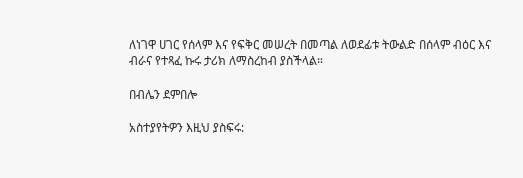ለነገዋ ሀገር የሰላም እና የፍቅር መሠረት በመጣል ለወደፊቱ ትውልድ በሰላም ብዕር እና ብራና የተጻፈ ኩሩ ታሪክ ለማስረከብ ያስችላል።

በብሌን ደምበሎ

አስተያየትዎን እዚህ ያስፍሩ: